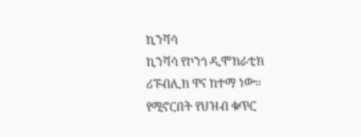ኪንሻሳ
ኪንሻሳ የኮንጎ ዲሞክራቲክ ሪፑብሊክ ዋና ከተማ ነው።
የሚኖርበት የህዝብ ቁጥር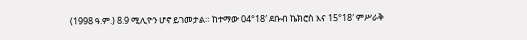(1998 ዓ.ም.) 8.9 ሚሊዮን ሆኖ ይገመታል። ከተማው 04°18′ ደቡብ ኬክሮስ እና 15°18′ ምሥራቅ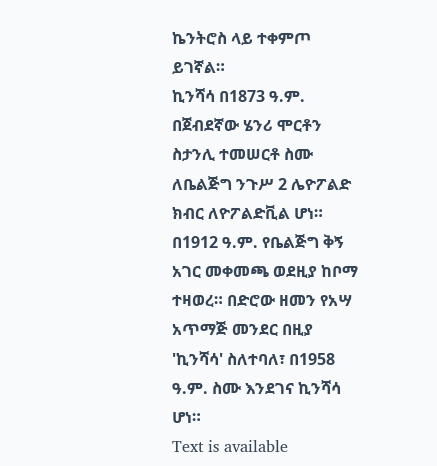ኬንትሮስ ላይ ተቀምጦ ይገኛል።
ኪንሻሳ በ1873 ዓ.ም. በጀብደኛው ሄንሪ ሞርቶን ስታንሊ ተመሠርቶ ስሙ ለቤልጅግ ንጉሥ 2 ሌዮፖልድ ክብር ለዮፖልድቪል ሆነ። በ1912 ዓ.ም. የቤልጅግ ቅኝ አገር መቀመጫ ወደዚያ ከቦማ ተዛወረ። በድሮው ዘመን የአሣ አጥማጅ መንደር በዚያ 'ኪንሻሳ' ስለተባለ፣ በ1958 ዓ.ም. ስሙ እንደገና ኪንሻሳ ሆነ።
Text is available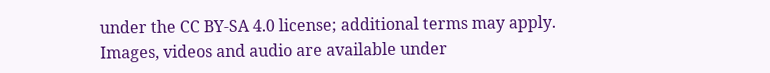under the CC BY-SA 4.0 license; additional terms may apply.
Images, videos and audio are available under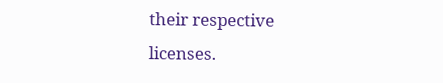their respective licenses.